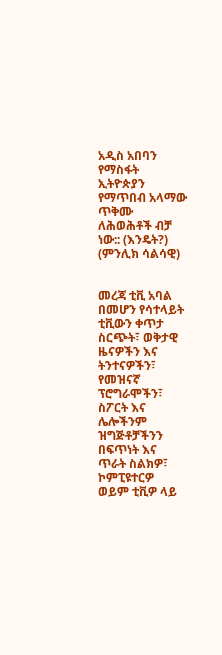አዲስ አበባን የማስፋት ኢትዮጵያን የማጥበብ አላማው ጥቅሙ ለሕወሕቶች ብቻ ነው:: (እንዴት?) (ምንሊክ ሳልሳዊ)


መረጃ ቲቪ አባል በመሆን የሳተላይት ቲቪውን ቀጥታ ስርጭት፣ ወቅታዊ ዜናዎችን እና ትንተናዎችን፣ የመዝናኛ ፕሮግራሞችን፣ ስፖርት እና ሌሎችንም ዝግጅቶቻችንን በፍጥነት እና ጥራት ስልክዎ፣ ኮምፒዩተርዎ ወይም ቲቪዎ ላይ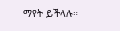ማየት ይችላሉ።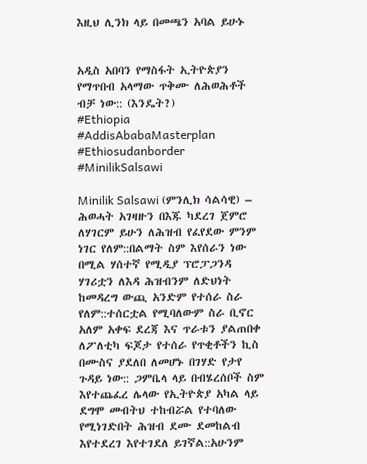እዚህ ሊንክ ላይ በመጫን አባል ይሁኑ


አዲስ አበባን የማስፋት ኢትዮጵያን የማጥበብ አላማው ጥቅሙ ለሕወሕቶች ብቻ ነው:: (እንዴት?)
#Ethiopia #AddisAbabaMasterplan #Ethiosudanborder #MinilikSalsawi

Minilik Salsawi (ምንሊክ ሳልሳዊ) – ሕወሓት አገዛዙን በእጁ ካደረገ ጀምሮ ለሃገርም ይሁን ለሕዝብ የፈየደው ምንም ነገር የለም::በልማት ስም እየሰራን ነው በሚል ሃሰተኛ የሚዲያ ፕሮፓጋንዳ ሃገሪቷን ለእዳ ሕዝብንም ለድህነት ከመዳረግ ውጪ አንድም የተሰራ ስራ የለም::ተሰርቷል የሚባለውም ስራ ቢኖር አለም አቀፍ ደረጃ እና ጥራቱን ያልጠበቀ ለፖለቲካ ፍጆታ የተሰራ የጥቂቶችን ኪስ በሙስና ያደለበ ለመሆኑ በገሃድ የታየ ጉዳይ ነው:: ጋምቤላ ላይ በብሄረሰቦች ስም እየተጨፈረ ሌላው የኢትዮጵያ አካል ላይ ደግሞ መብትህ ተከብሯል የተባለው የሚነገድበት ሕዝብ ደሙ ደመከልብ እየተደረገ እየተገደለ ይገኛል::አሁንም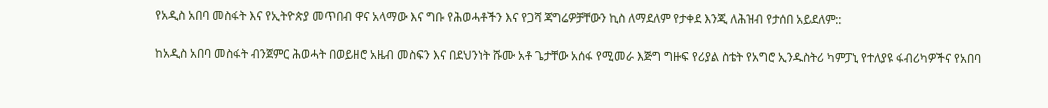የአዲስ አበባ መስፋት እና የኢትዮጵያ መጥበብ ዋና አላማው እና ግቡ የሕወሓቶችን እና የጋሻ ጃግሬዎቻቸውን ኪስ ለማደለም የታቀደ እንጂ ለሕዝብ የታሰበ አይደለም::

ከአዲስ አበባ መስፋት ብንጀምር ሕወሓት በወይዘሮ አዜብ መስፍን እና በደህንነት ሹሙ አቶ ጌታቸው አሰፋ የሚመራ እጅግ ግዙፍ የሪያል ስቴት የአግሮ ኢንዱስትሪ ካምፓኒ የተለያዩ ፋብሪካዎችና የአበባ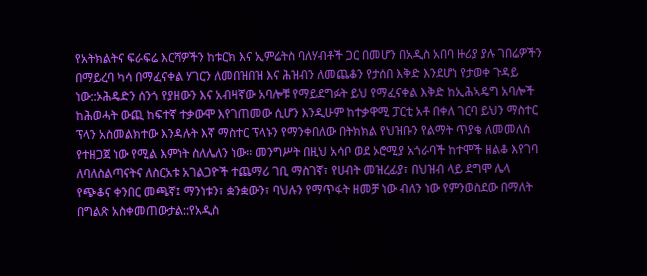የአትክልትና ፍራፍሬ እርሻዎችን ከቱርክ እና ኢምሬትስ ባለሃብቶች ጋር በመሆን በአዲስ አበባ ዙሪያ ያሉ ገበሬዎችን በማይረባ ካሳ በማፈናቀል ሃገርን ለመበዝበዝ እና ሕዝብን ለመጨቆን የታሰበ እቅድ እንደሆነ የታወቀ ጉዳይ ነው::ኦሕዴድን ሰንጎ የያዘውን እና አብዛኛው አባሎቹ የማይደግፉት ይህ የማፈናቀል እቅድ ከኢሕኣዴግ አባሎች ከሕወሓት ውጪ ከፍተኛ ተቃውሞ እየገጠመው ሲሆን እንዲሁም ከተቃዋሚ ፓርቲ አቶ በቀለ ገርባ ይህን ማስተር ፕላን አስመልክተው እንዳሉት እኛ ማስተር ፕላኑን የማንቀበለው በትክክል የህዝቡን የልማት ጥያቄ ለመመለስ የተዘጋጀ ነው የሚል እምነት ስለሌለን ነው፡፡ መንግሥት በዚህ አሳቦ ወደ ኦሮሚያ አጎራባች ከተሞች ዘልቆ እየገባ ለባለስልጣናትና ለስርአቱ አገልጋዮች ተጨማሪ ገቢ ማስገኛ፣ የሀብት መዝረፊያ፣ በህዝብ ላይ ደግሞ ሌላ የጭቆና ቀንበር መጫኛ፤ ማንነቱን፣ ቋንቋውን፣ ባህሉን የማጥፋት ዘመቻ ነው ብለን ነው የምንወስደው በማለት በግልጽ አስቀመጠውታል::የአዲስ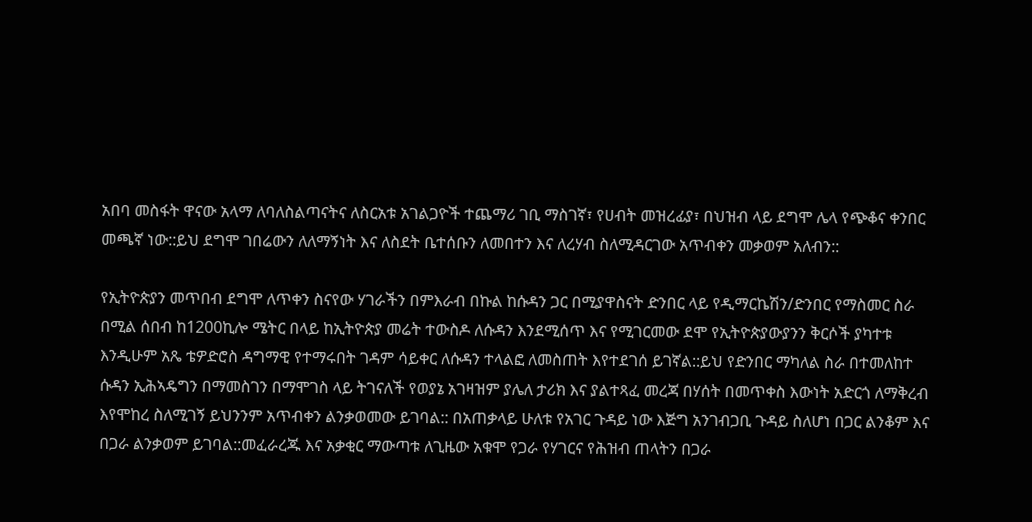አበባ መስፋት ዋናው አላማ ለባለስልጣናትና ለስርአቱ አገልጋዮች ተጨማሪ ገቢ ማስገኛ፣ የሀብት መዝረፊያ፣ በህዝብ ላይ ደግሞ ሌላ የጭቆና ቀንበር መጫኛ ነው::ይህ ደግሞ ገበሬውን ለለማኝነት እና ለስደት ቤተሰቡን ለመበተን እና ለረሃብ ስለሚዳርገው አጥብቀን መቃወም አለብን::

የኢትዮጵያን መጥበብ ደግሞ ለጥቀን ስናየው ሃገራችን በምእራብ በኩል ከሱዳን ጋር በሚያዋስናት ድንበር ላይ የዲማርኬሽን/ድንበር የማስመር ስራ በሚል ሰበብ ከ1200ኪሎ ሜትር በላይ ከኢትዮጵያ መሬት ተውስዶ ለሱዳን እንደሚሰጥ እና የሚገርመው ደሞ የኢትዮጵያውያንን ቅርሶች ያካተቱ እንዲሁም አጼ ቴዎድሮስ ዳግማዊ የተማሩበት ገዳም ሳይቀር ለሱዳን ተላልፎ ለመስጠት እየተደገሰ ይገኛል::ይህ የድንበር ማካለል ስራ በተመለከተ ሱዳን ኢሕኣዴግን በማመስገን በማሞገስ ላይ ትገናለች የወያኔ አገዛዝም ያሌለ ታሪክ እና ያልተጻፈ መረጃ በሃሰት በመጥቀስ እውነት አድርጎ ለማቅረብ እየሞከረ ስለሚገኝ ይህንንም አጥብቀን ልንቃወመው ይገባል:: በአጠቃላይ ሁለቱ የአገር ጉዳይ ነው እጅግ አንገብጋቢ ጉዳይ ስለሆነ በጋር ልንቆም እና በጋራ ልንቃወም ይገባል::መፈራረጁ እና አቃቂር ማውጣቱ ለጊዜው አቁሞ የጋራ የሃገርና የሕዝብ ጠላትን በጋራ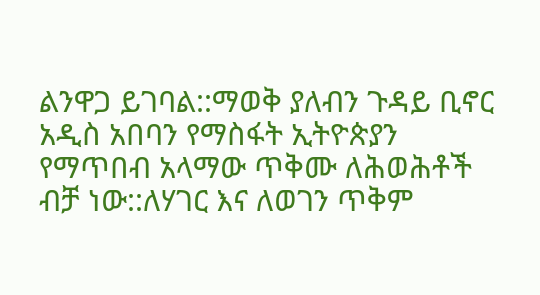ልንዋጋ ይገባል::ማወቅ ያለብን ጉዳይ ቢኖር አዲስ አበባን የማስፋት ኢትዮጵያን የማጥበብ አላማው ጥቅሙ ለሕወሕቶች ብቻ ነው::ለሃገር እና ለወገን ጥቅም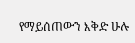የማይሰጠውን እቅድ ሁሉ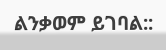ልንቃወም ይገባል::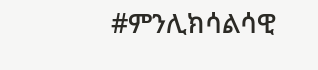#ምንሊክሳልሳዊ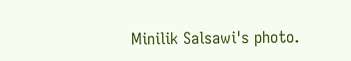Minilik Salsawi's photo.